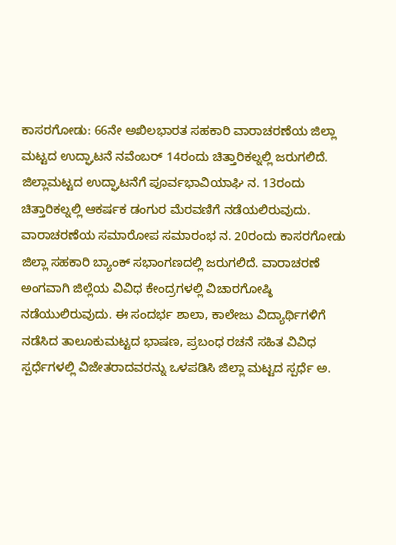ಕಾಸರಗೋಡು: 66ನೇ ಅಖಿಲಭಾರತ ಸಹಕಾರಿ ವಾರಾಚರಣೆಯ ಜಿಲ್ಲಾ ಮಟ್ಟದ ಉದ್ಘಾಟನೆ ನವೆಂಬರ್ 14ರಂದು ಚಿತ್ತಾರಿಕಲ್ನಲ್ಲಿ ಜರುಗಲಿದೆ. ಜಿಲ್ಲಾಮಟ್ಟದ ಉದ್ಘಾಟನೆಗೆ ಪೂರ್ವಭಾವಿಯಾಘಿ ನ. 13ರಂದು ಚಿತ್ತಾರಿಕಲ್ನಲ್ಲಿ ಆಕರ್ಷಕ ಡಂಗುರ ಮೆರವಣಿಗೆ ನಡೆಯಲಿರುವುದು.
ವಾರಾಚರಣೆಯ ಸಮಾರೋಪ ಸಮಾರಂಭ ನ. 20ರಂದು ಕಾಸರಗೋಡು ಜಿಲ್ಲಾ ಸಹಕಾರಿ ಬ್ಯಾಂಕ್ ಸಭಾಂಗಣದಲ್ಲಿ ಜರುಗಲಿದೆ. ವಾರಾಚರಣೆ ಅಂಗವಾಗಿ ಜಿಲ್ಲೆಯ ವಿವಿಧ ಕೇಂದ್ರಗಳಲ್ಲಿ ವಿಚಾರಗೋಷ್ಠಿ ನಡೆಯುಲಿರುವುದು. ಈ ಸಂದರ್ಭ ಶಾಲಾ, ಕಾಲೇಜು ವಿದ್ಯಾರ್ಥಿಗಳಿಗೆ ನಡೆಸಿದ ತಾಲೂಕುಮಟ್ಟದ ಭಾಷಣ, ಪ್ರಬಂಧ ರಚನೆ ಸಹಿತ ವಿವಿಧ ಸ್ಪರ್ಧೆಗಳಲ್ಲಿ ವಿಜೇತರಾದವರನ್ನು ಒಳಪಡಿಸಿ ಜಿಲ್ಲಾ ಮಟ್ಟದ ಸ್ಪರ್ಧೆ ಅ.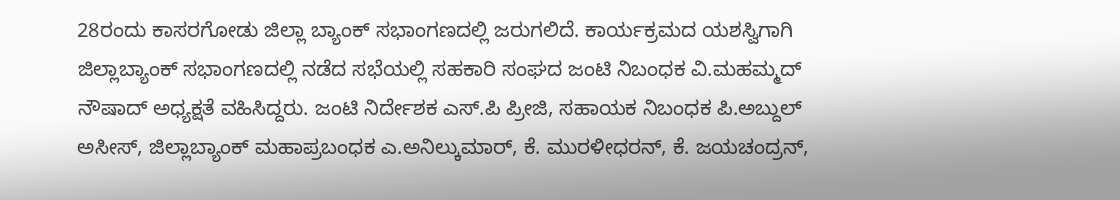28ರಂದು ಕಾಸರಗೋಡು ಜಿಲ್ಲಾ ಬ್ಯಾಂಕ್ ಸಭಾಂಗಣದಲ್ಲಿ ಜರುಗಲಿದೆ. ಕಾರ್ಯಕ್ರಮದ ಯಶಸ್ವಿಗಾಗಿ ಜಿಲ್ಲಾಬ್ಯಾಂಕ್ ಸಭಾಂಗಣದಲ್ಲಿ ನಡೆದ ಸಭೆಯಲ್ಲಿ ಸಹಕಾರಿ ಸಂಘದ ಜಂಟಿ ನಿಬಂಧಕ ವಿ.ಮಹಮ್ಮದ್ ನೌಷಾದ್ ಅಧ್ಯಕ್ಷತೆ ವಹಿಸಿದ್ದರು. ಜಂಟಿ ನಿರ್ದೇಶಕ ಎಸ್.ಪಿ ಪ್ರೀಜಿ, ಸಹಾಯಕ ನಿಬಂಧಕ ಪಿ.ಅಬ್ದುಲ್ ಅಸೀಸ್, ಜಿಲ್ಲಾಬ್ಯಾಂಕ್ ಮಹಾಪ್ರಬಂಧಕ ಎ.ಅನಿಲ್ಕುಮಾರ್, ಕೆ. ಮುರಳೀಧರನ್, ಕೆ. ಜಯಚಂದ್ರನ್,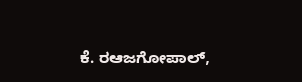ಕೆ. ರಆಜಗೋಪಾಲ್,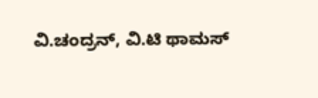ವಿ.ಚಂದ್ರನ್, ವಿ.ಟಿ ಥಾಮಸ್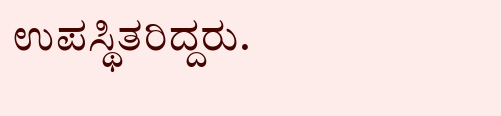ಉಪಸ್ಥಿತರಿದ್ದರು.